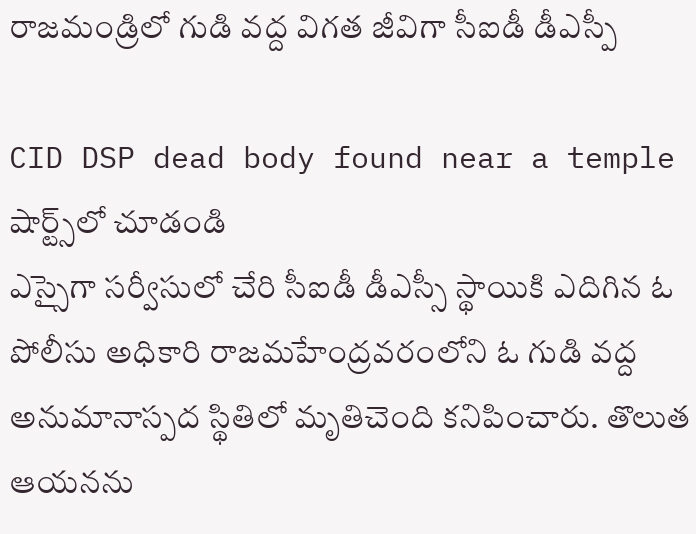రాజమండ్రిలో గుడి వద్ద విగత జీవిగా సీఐడీ డీఎస్పీ

CID DSP dead body found near a temple
షార్ట్స్‌లో చూడండి
ఎస్సైగా సర్వీసులో చేరి సీఐడీ డీఎస్సీ స్థాయికి ఎదిగిన ఓ పోలీసు అధికారి రాజమహేంద్రవరంలోని ఓ గుడి వద్ద అనుమానాస్పద స్థితిలో మృతిచెంది కనిపించారు. తొలుత ఆయనను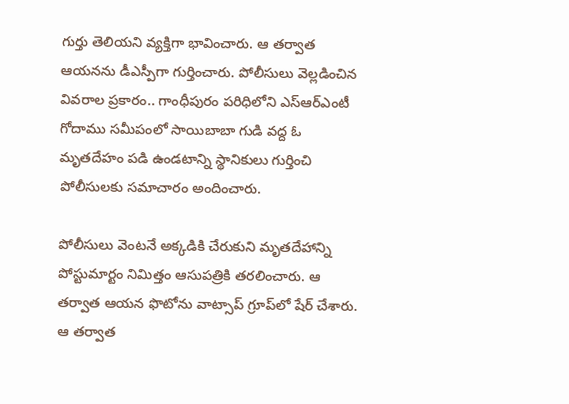గుర్తు తెలియని వ్యక్తిగా భావించారు. ఆ తర్వాత ఆయనను డీఎస్పీగా గుర్తించారు. పోలీసులు వెల్లడించిన వివరాల ప్రకారం.. గాంధీపురం పరిధిలోని ఎస్ఆర్ఎంటీ గోదాము సమీపంలో సాయిబాబా గుడి వద్ద ఓ మృతదేహం పడి ఉండటాన్ని స్థానికులు గుర్తించి పోలీసులకు సమాచారం అందించారు.

పోలీసులు వెంటనే అక్కడికి చేరుకుని మృతదేహాన్ని పోస్టుమార్టం నిమిత్తం ఆసుపత్రికి తరలించారు. ఆ తర్వాత ఆయన ఫొటోను వాట్సాప్ గ్రూప్‌లో షేర్ చేశారు. ఆ తర్వాత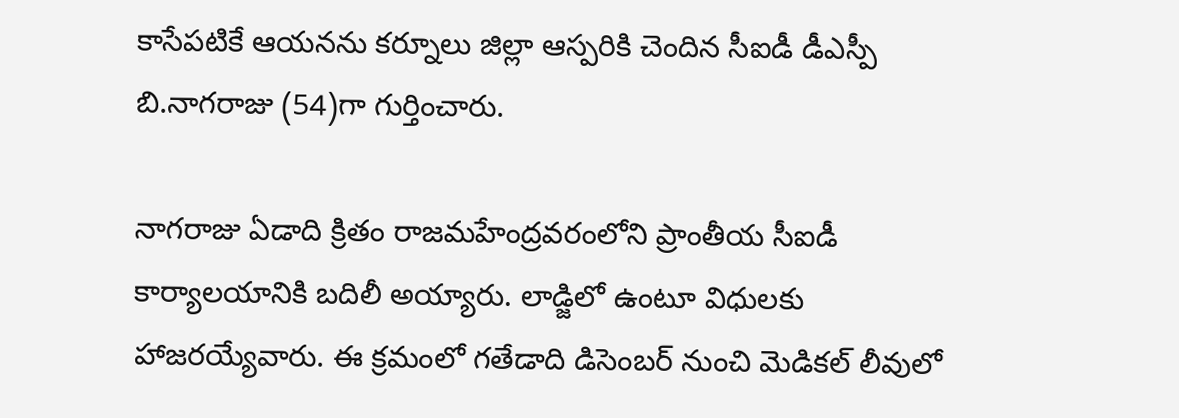కాసేపటికే ఆయనను కర్నూలు జిల్లా ఆస్పరికి చెందిన సీఐడీ డీఎస్పీ బి.నాగరాజు (54)గా గుర్తించారు.

నాగరాజు ఏడాది క్రితం రాజమహేంద్రవరంలోని ప్రాంతీయ సీఐడీ కార్యాలయానికి బదిలీ అయ్యారు. లాడ్జిలో ఉంటూ విధులకు హాజరయ్యేవారు. ఈ క్రమంలో గతేడాది డిసెంబర్‌ నుంచి మెడికల్ లీవులో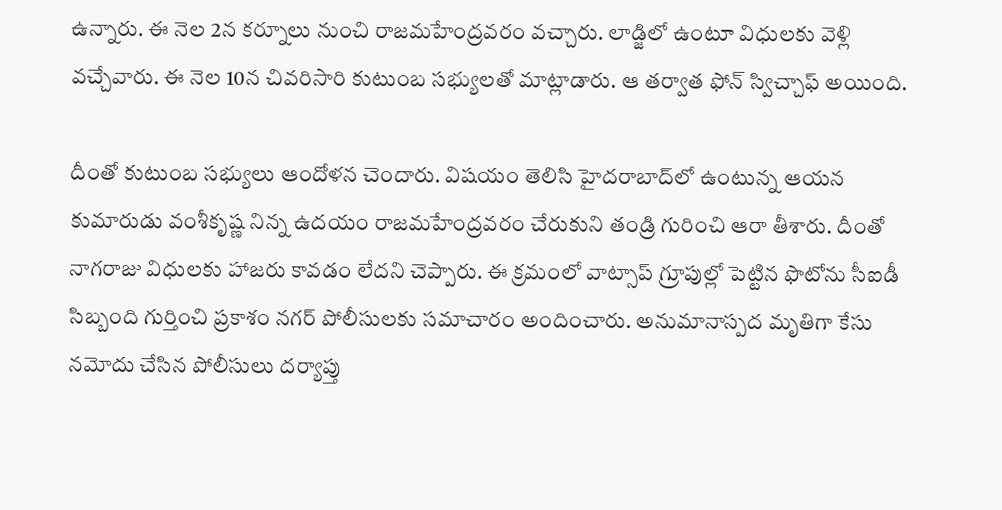ఉన్నారు. ఈ నెల 2న కర్నూలు నుంచి రాజమహేంద్రవరం వచ్చారు. లాడ్జిలో ఉంటూ విధులకు వెళ్లి వచ్చేవారు. ఈ నెల 10న చివరిసారి కుటుంబ సభ్యులతో మాట్లాడారు. ఆ తర్వాత ఫోన్ స్విచ్చాఫ్ అయింది.

దీంతో కుటుంబ సభ్యులు ఆందోళన చెందారు. విషయం తెలిసి హైదరాబాద్‌లో ఉంటున్న ఆయన కుమారుడు వంశీకృష్ణ నిన్న ఉదయం రాజమహేంద్రవరం చేరుకుని తండ్రి గురించి ఆరా తీశారు. దీంతో నాగరాజు విధులకు హాజరు కావడం లేదని చెప్పారు. ఈ క్రమంలో వాట్సాప్ గ్రూపుల్లో పెట్టిన ఫొటోను సీఐడీ సిబ్బంది గుర్తించి ప్రకాశం నగర్ పోలీసులకు సమాచారం అందించారు. అనుమానాస్పద మృతిగా కేసు నమోదు చేసిన పోలీసులు దర్యాప్తు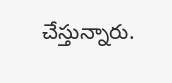చేస్తున్నారు.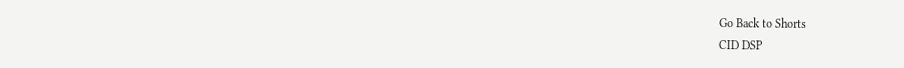Go Back to Shorts
CID DSP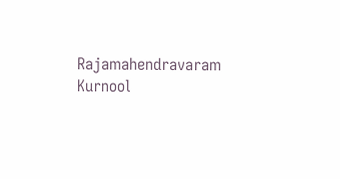Rajamahendravaram
Kurnool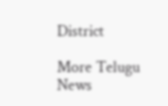District

More Telugu News